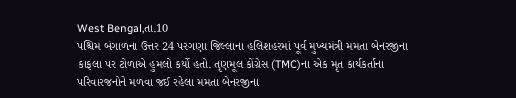West Bengal,તા.10
પશ્ચિમ બંગાળના ઉત્તર 24 પરગણા જિલ્લાના હલિશહરમાં પૂર્વ મુખ્યમંત્રી મમતા બેનરજીના કાફલા પર ટોળાએ હુમલો કર્યો હતો. તૃણમૂલ કોંગ્રેસ (TMC)ના એક મૃત કાર્યકર્તાના પરિવારજનોને મળવા જઈ રહેલા મમતા બેનરજીના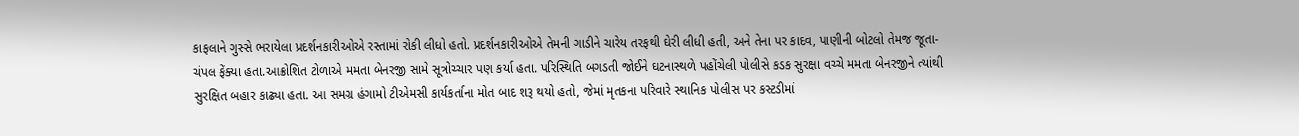કાફલાને ગુસ્સે ભરાયેલા પ્રદર્શનકારીઓએ રસ્તામાં રોકી લીધો હતો. પ્રદર્શનકારીઓએ તેમની ગાડીને ચારેય તરફથી ઘેરી લીધી હતી, અને તેના પર કાદવ, પાણીની બોટલો તેમજ જૂતા-ચંપલ ફેંક્યા હતા.આક્રોશિત ટોળાએ મમતા બેનરજી સામે સૂત્રોચ્ચાર પણ કર્યા હતા. પરિસ્થિતિ બગડતી જોઈને ઘટનાસ્થળે પહોંચેલી પોલીસે કડક સુરક્ષા વચ્ચે મમતા બેનરજીને ત્યાંથી સુરક્ષિત બહાર કાઢ્યા હતા. આ સમગ્ર હંગામો ટીએમસી કાર્યકર્તાના મોત બાદ શરૂ થયો હતો, જેમાં મૃતકના પરિવારે સ્થાનિક પોલીસ પર કસ્ટડીમાં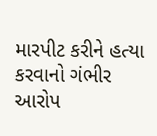મારપીટ કરીને હત્યા કરવાનો ગંભીર આરોપ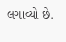લગાવ્યો છે.